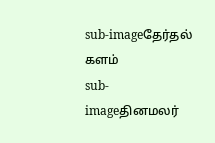sub-imageதேர்தல் களம்
sub-imageதினமலர்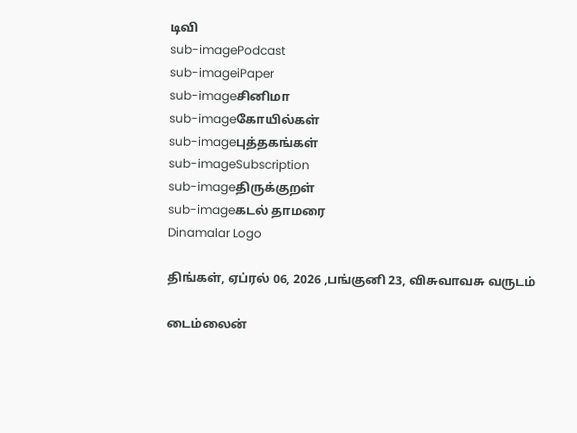டிவி
sub-imagePodcast
sub-imageiPaper
sub-imageசினிமா
sub-imageகோயில்கள்
sub-imageபுத்தகங்கள்
sub-imageSubscription
sub-imageதிருக்குறள்
sub-imageகடல் தாமரை
Dinamalar Logo

திங்கள், ஏப்ரல் 06, 2026 ,பங்குனி 23, விசுவாவசு வருடம்

டைம்லைன்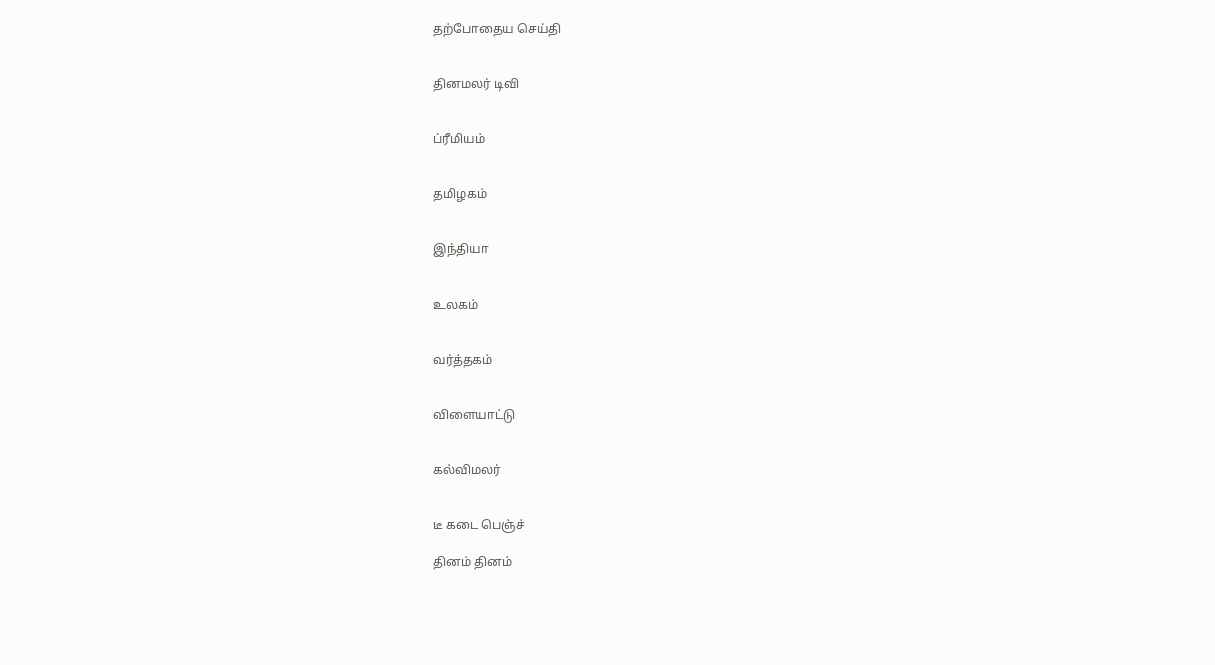தற்போதைய செய்தி


தினமலர் டிவி


ப்ரீமியம்


தமிழகம்


இந்தியா


உலகம்


வர்த்தகம்


விளையாட்டு


கல்விமலர்


டீ கடை பெஞ்ச்

தினம் தினம்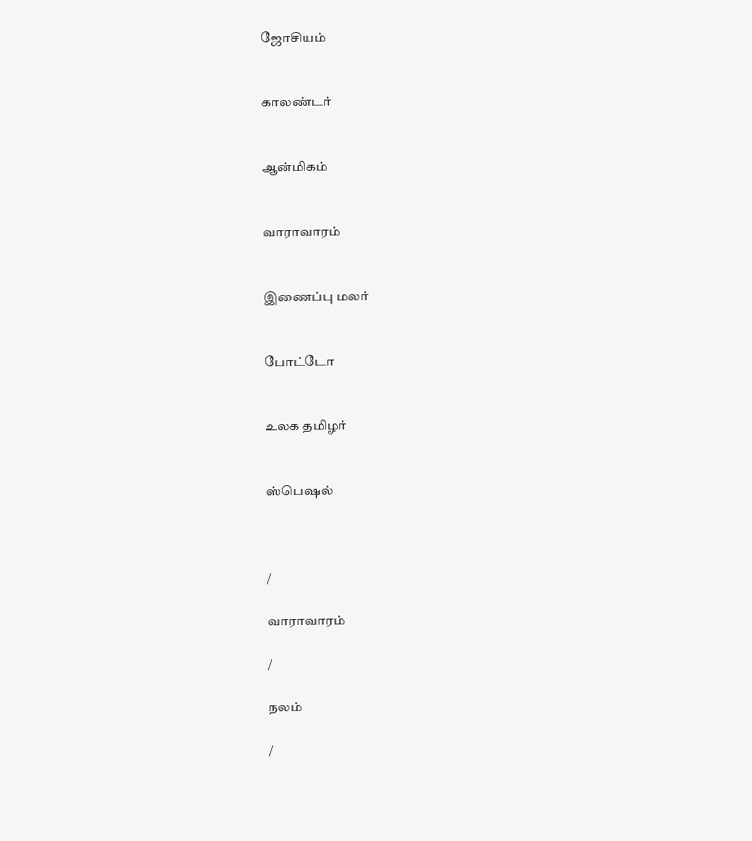ஜோசியம்


காலண்டர்


ஆன்மிகம்


வாராவாரம்


இணைப்பு மலர்


போட்டோ


உலக தமிழர்


ஸ்பெஷல்



/

வாராவாரம்

/

நலம்

/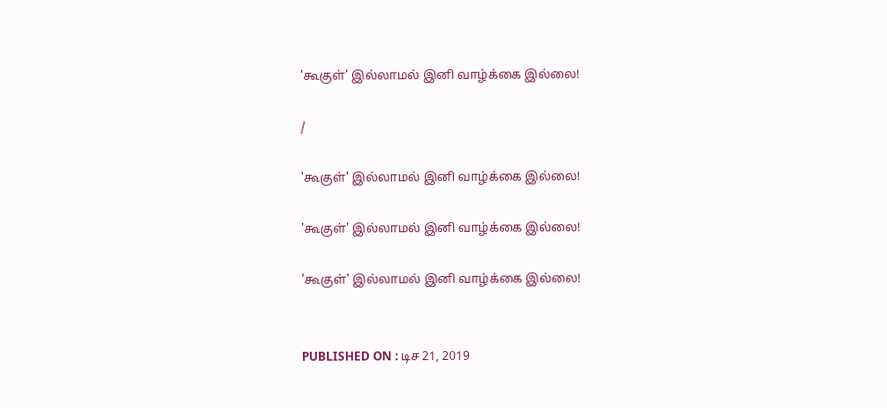'கூகுள்' இல்லாமல் இனி வாழ்க்கை இல்லை!

/

'கூகுள்' இல்லாமல் இனி வாழ்க்கை இல்லை!

'கூகுள்' இல்லாமல் இனி வாழ்க்கை இல்லை!

'கூகுள்' இல்லாமல் இனி வாழ்க்கை இல்லை!


PUBLISHED ON : டிச 21, 2019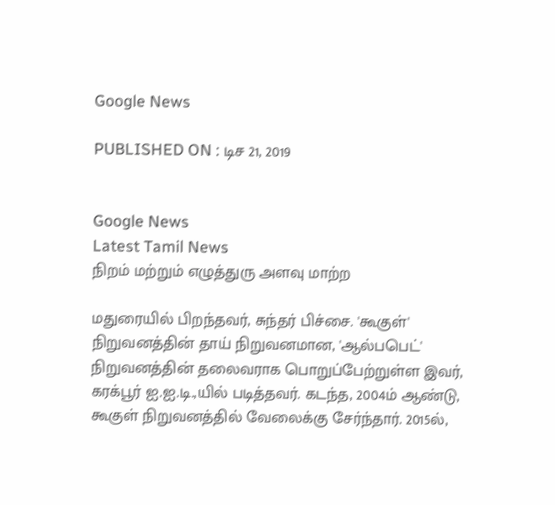Google News

PUBLISHED ON : டிச 21, 2019


Google News
Latest Tamil News
நிறம் மற்றும் எழுத்துரு அளவு மாற்ற

மதுரையில் பிறந்தவர், சுந்தர் பிச்சை. 'கூகுள்' நிறுவனத்தின் தாய் நிறுவனமான, 'ஆல்பபெட்' நிறுவனத்தின் தலைவராக பொறுப்பேற்றுள்ள இவர், கரக்பூர் ஐ.ஐ.டி.,யில் படித்தவர். கடந்த, 2004ம் ஆண்டு, கூகுள் நிறுவனத்தில் வேலைக்கு சேர்ந்தார். 2015ல்,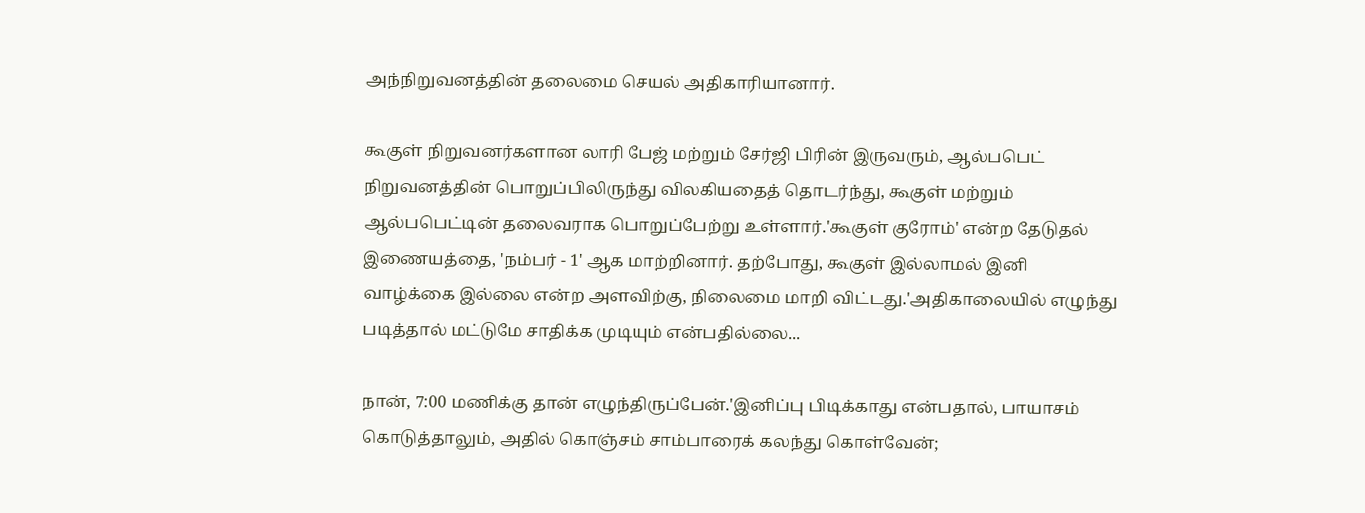அந்நிறுவனத்தின் தலைமை செயல் அதிகாரியானார்.

கூகுள் நிறுவனர்களான லாரி பேஜ் மற்றும் சேர்ஜி பிரின் இருவரும், ஆல்பபெட் நிறுவனத்தின் பொறுப்பிலிருந்து விலகியதைத் தொடர்ந்து, கூகுள் மற்றும் ஆல்பபெட்டின் தலைவராக பொறுப்பேற்று உள்ளார்.'கூகுள் குரோம்' என்ற தேடுதல் இணையத்தை, 'நம்பர் - 1' ஆக மாற்றினார். தற்போது, கூகுள் இல்லாமல் இனி வாழ்க்கை இல்லை என்ற அளவிற்கு, நிலைமை மாறி விட்டது.'அதிகாலையில் எழுந்து படித்தால் மட்டுமே சாதிக்க முடியும் என்பதில்லை...

நான், 7:00 மணிக்கு தான் எழுந்திருப்பேன்.'இனிப்பு பிடிக்காது என்பதால், பாயாசம் கொடுத்தாலும், அதில் கொஞ்சம் சாம்பாரைக் கலந்து கொள்வேன்;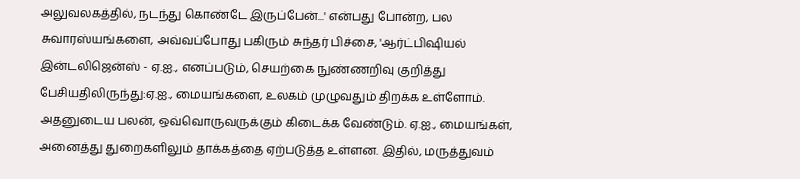அலுவலகத்தில், நடந்து கொண்டே இருப்பேன்...' என்பது போன்ற, பல சுவாரஸ்யங்களை, அவ்வப்போது பகிரும் சுந்தர் பிச்சை, 'ஆர்ட்பிஷியல் இன்டலிஜென்ஸ் - ஏ.ஐ., எனப்படும், செயற்கை நுண்ணறிவு குறித்து பேசியதிலிருந்து:ஏ.ஐ., மையங்களை, உலகம் முழுவதும் திறக்க உள்ளோம். அதனுடைய பலன், ஒவ்வொருவருக்கும் கிடைக்க வேண்டும். ஏ.ஐ., மையங்கள், அனைத்து துறைகளிலும் தாக்கத்தை ஏற்படுத்த உள்ளன. இதில், மருத்துவம்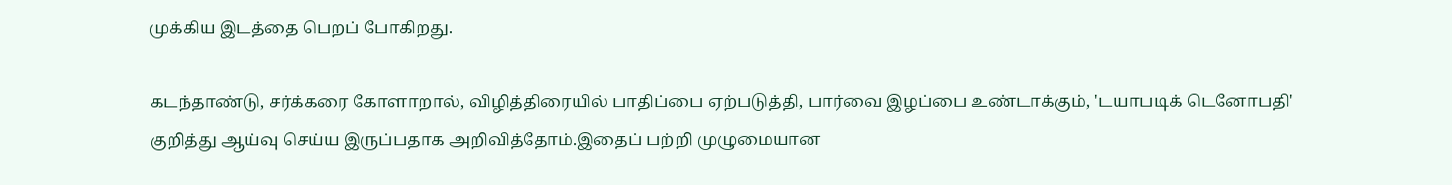முக்கிய இடத்தை பெறப் போகிறது.

கடந்தாண்டு, சர்க்கரை கோளாறால், விழித்திரையில் பாதிப்பை ஏற்படுத்தி, பார்வை இழப்பை உண்டாக்கும், 'டயாபடிக் டெனோபதி' குறித்து ஆய்வு செய்ய இருப்பதாக அறிவித்தோம்.இதைப் பற்றி முழுமையான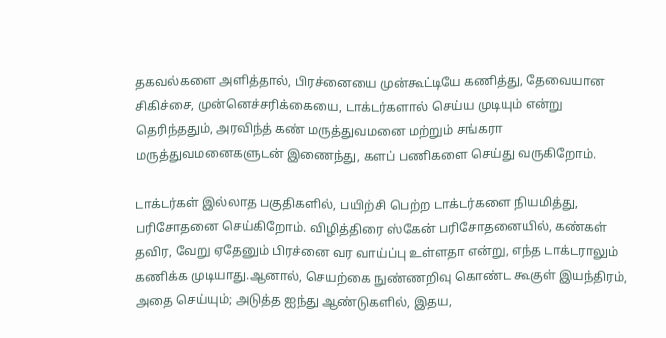தகவல்களை அளித்தால், பிரச்னையை முன்கூட்டியே கணித்து, தேவையான சிகிச்சை, முன்னெச்சரிக்கையை, டாக்டர்களால் செய்ய முடியும் என்று தெரிந்ததும், அரவிந்த் கண் மருத்துவமனை மற்றும் சங்கரா மருத்துவமனைகளுடன் இணைந்து, களப் பணிகளை செய்து வருகிறோம்.

டாக்டர்கள் இல்லாத பகுதிகளில், பயிற்சி பெற்ற டாக்டர்களை நியமித்து, பரிசோதனை செய்கிறோம். விழித்திரை ஸ்கேன் பரிசோதனையில், கண்கள் தவிர, வேறு ஏதேனும் பிரச்னை வர வாய்ப்பு உள்ளதா என்று, எந்த டாக்டராலும் கணிக்க முடியாது.ஆனால், செயற்கை நுண்ணறிவு கொண்ட கூகுள் இயந்திரம், அதை செய்யும்; அடுத்த ஐந்து ஆண்டுகளில், இதய,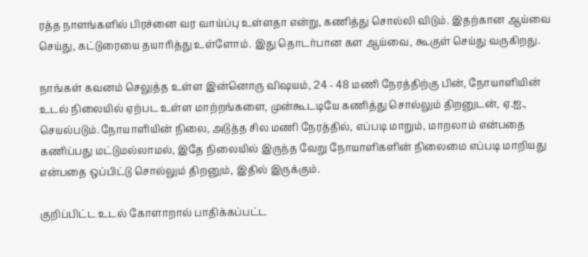ரத்த நாளங்களில் பிரச்னை வர வாய்ப்பு உள்ளதா என்று, கணித்து சொல்லி விடும். இதற்கான ஆய்வை செய்து, கட்டுரையை தயாரித்து உள்ளோம். இது தொடர்பான கள ஆய்வை, கூகுள் செய்து வருகிறது.

நாங்கள் கவனம் செலுத்த உள்ள இன்னொரு விஷயம், 24 - 48 மணி நேரத்திற்கு பின், நோயாளியின் உடல் நிலையில் ஏற்பட உள்ள மாற்றங்களை, முன்கூடடியே கணித்து சொல்லும் திறனுடன், ஏ.ஐ., செயல்படும்.நோயாளியின் நிலை, அடுத்த சில மணி நேரத்தில், எப்படி மாறும், மாறலாம் என்பதை கணிப்பது மட்டுமல்லாமல், இதே நிலையில் இருந்த வேறு நோயாளிகளின் நிலைமை எப்படி மாறியது என்பதை ஒப்பிட்டு சொல்லும் திறனும், இதில் இருக்கும்.

குறிப்பிட்ட உடல் கோளாறால் பாதிக்கப்பட்ட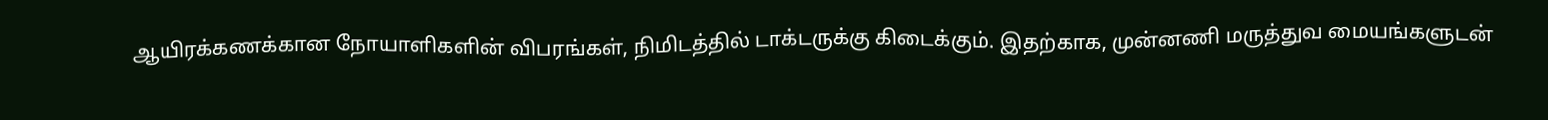ஆயிரக்கணக்கான நோயாளிகளின் விபரங்கள், நிமிடத்தில் டாக்டருக்கு கிடைக்கும். இதற்காக, முன்னணி மருத்துவ மையங்களுடன்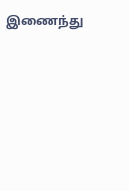இணைந்து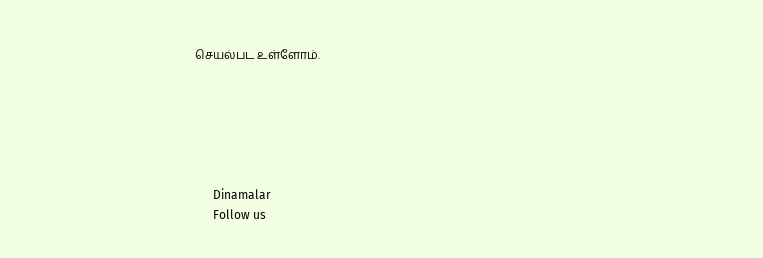செயல்பட உள்ளோம்.






      Dinamalar
      Follow us